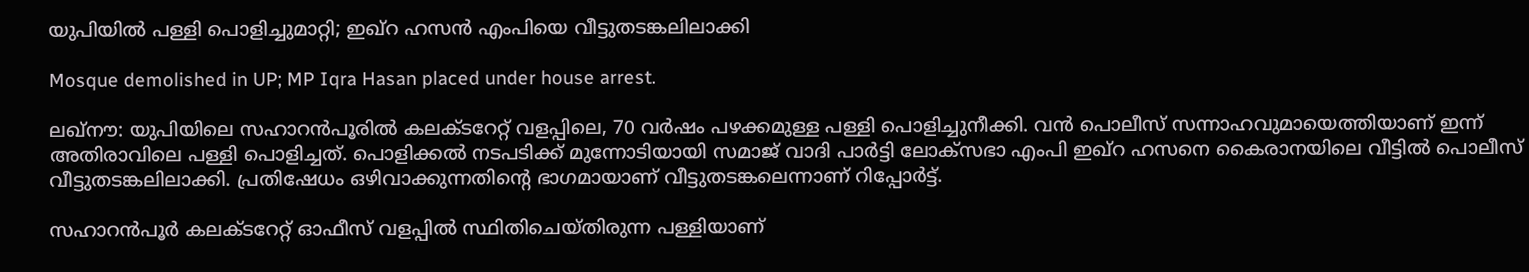യുപിയില്‍ പള്ളി പൊളിച്ചുമാറ്റി; ഇഖ്‌റ ഹസന്‍ എംപിയെ വീട്ടുതടങ്കലിലാക്കി

Mosque demolished in UP; MP Iqra Hasan placed under house arrest.

ലഖ്‌നൗ: യുപിയിലെ സഹാറന്‍പൂരില്‍ കലക്ടറേറ്റ് വളപ്പിലെ, 70 വര്‍ഷം പഴക്കമുള്ള പള്ളി പൊളിച്ചുനീക്കി. വന്‍ പൊലീസ് സന്നാഹവുമായെത്തിയാണ് ഇന്ന് അതിരാവിലെ പള്ളി പൊളിച്ചത്. പൊളിക്കല്‍ നടപടിക്ക് മുന്നോടിയായി സമാജ് വാദി പാര്‍ട്ടി ലോക്സഭാ എംപി ഇഖ്റ ഹസനെ കൈരാനയിലെ വീട്ടില്‍ പൊലീസ് വീട്ടുതടങ്കലിലാക്കി. പ്രതിഷേധം ഒഴിവാക്കുന്നതിന്റെ ഭാഗമായാണ് വീട്ടുതടങ്കലെന്നാണ് റിപ്പോര്‍ട്ട്.

സഹാറന്‍പൂര്‍ കലക്ടറേറ്റ് ഓഫീസ് വളപ്പില്‍ സ്ഥിതിചെയ്തിരുന്ന പള്ളിയാണ്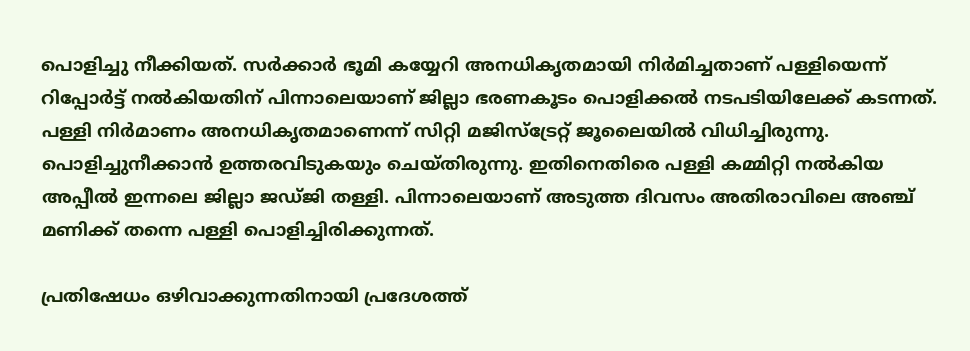പൊളിച്ചു നീക്കിയത്. സര്‍ക്കാര്‍ ഭൂമി കയ്യേറി അനധികൃതമായി നിര്‍മിച്ചതാണ് പള്ളിയെന്ന് റിപ്പോര്‍ട്ട് നല്‍കിയതിന് പിന്നാലെയാണ് ജില്ലാ ഭരണകൂടം പൊളിക്കല്‍ നടപടിയിലേക്ക് കടന്നത്. പള്ളി നിര്‍മാണം അനധികൃതമാണെന്ന് സിറ്റി മജിസ്ട്രേറ്റ് ജൂലൈയില്‍ വിധിച്ചിരുന്നു. പൊളിച്ചുനീക്കാന്‍ ഉത്തരവിടുകയും ചെയ്തിരുന്നു. ഇതിനെതിരെ പള്ളി കമ്മിറ്റി നല്‍കിയ അപ്പീല്‍ ഇന്നലെ ജില്ലാ ജഡ്ജി തള്ളി. പിന്നാലെയാണ് അടുത്ത ദിവസം അതിരാവിലെ അഞ്ച് മണിക്ക് തന്നെ പള്ളി പൊളിച്ചിരിക്കുന്നത്.

പ്രതിഷേധം ഒഴിവാക്കുന്നതിനായി പ്രദേശത്ത്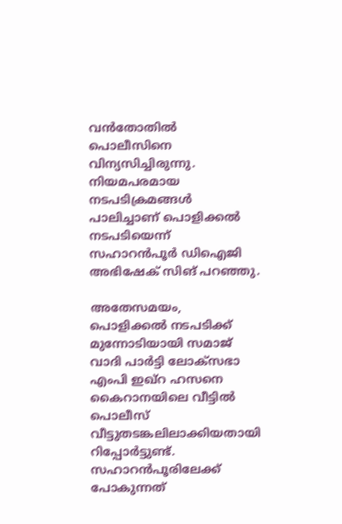വന്‍തോതില്‍ പൊലീസിനെ വിന്യസിച്ചിരുന്നു. നിയമപരമായ നടപടിക്രമങ്ങള്‍ പാലിച്ചാണ് പൊളിക്കല്‍ നടപടിയെന്ന് സഹാറന്‍പൂര്‍ ഡിഐജി അഭിഷേക് സിങ് പറഞ്ഞു.

അതേസമയം, പൊളിക്കല്‍ നടപടിക്ക് മുന്നോടിയായി സമാജ് വാദി പാര്‍ട്ടി ലോക്സഭാ എംപി ഇഖ്റ ഹസനെ കൈറാനയിലെ വീട്ടില്‍ പൊലീസ് വീട്ടുതടങ്കലിലാക്കിയതായി റിപ്പോര്‍ട്ടുണ്ട്. സഹാറന്‍പൂരിലേക്ക് പോകുന്നത്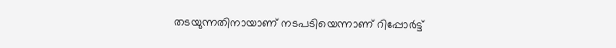തടയുന്നതിനായാണ് നടപടിയെന്നാണ് റിപ്പോര്‍ട്ട്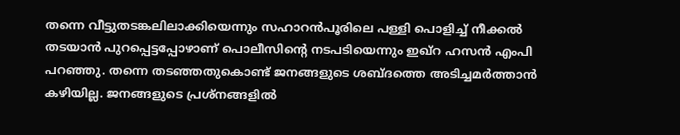തന്നെ വീട്ടുതടങ്കലിലാക്കിയെന്നും സഹാറന്‍പൂരിലെ പള്ളി പൊളിച്ച് നീക്കല്‍ തടയാന്‍ പുറപ്പെട്ടപ്പോഴാണ് പൊലീസിന്റെ നടപടിയെന്നും ഇഖ്‌റ ഹസന്‍ എംപി പറഞ്ഞു. തന്നെ തടഞ്ഞതുകൊണ്ട് ജനങ്ങളുടെ ശബ്ദത്തെ അടിച്ചമര്‍ത്താന്‍ കഴിയില്ല. ജനങ്ങളുടെ പ്രശ്‌നങ്ങളില്‍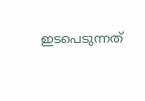ഇടപെടുന്നത്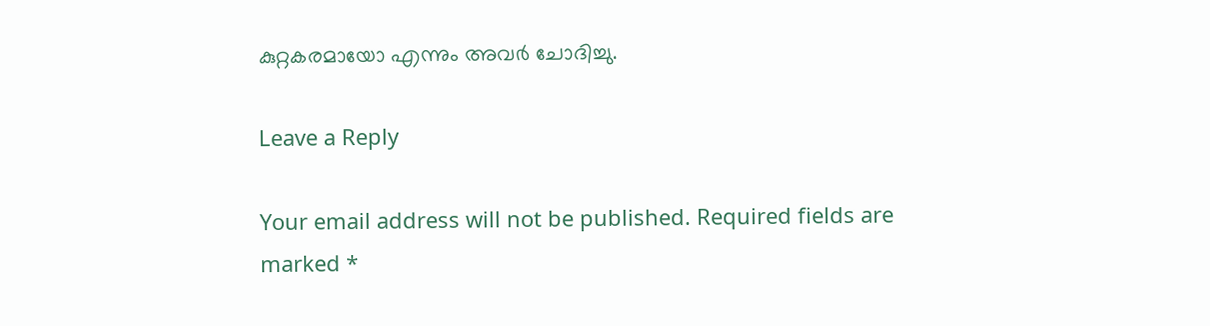കുറ്റകരമായോ എന്നും അവർ ചോദിച്ചു.

Leave a Reply

Your email address will not be published. Required fields are marked *